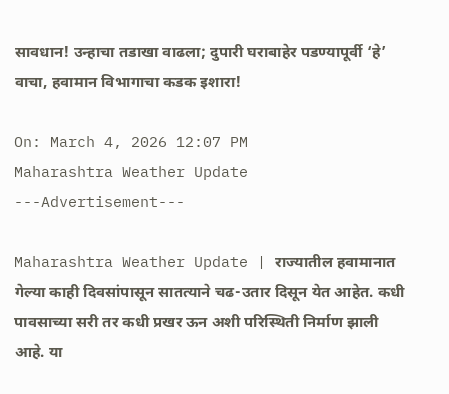सावधान! उन्हाचा तडाखा वाढला; दुपारी घराबाहेर पडण्यापूर्वी ‘हे’ वाचा, हवामान विभागाचा कडक इशारा!

On: March 4, 2026 12:07 PM
Maharashtra Weather Update
---Advertisement---

Maharashtra Weather Update | राज्यातील हवामानात गेल्या काही दिवसांपासून सातत्याने चढ-उतार दिसून येत आहेत. कधी पावसाच्या सरी तर कधी प्रखर ऊन अशी परिस्थिती निर्माण झाली आहे. या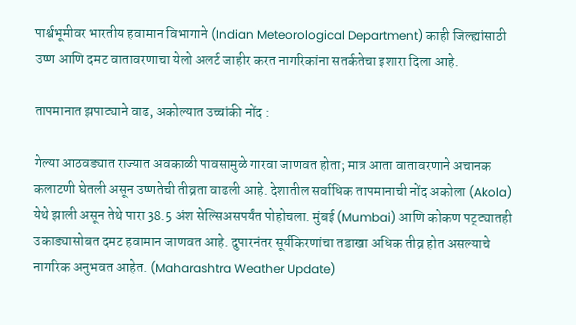पार्श्वभूमीवर भारतीय हवामान विभागाने (Indian Meteorological Department) काही जिल्ह्यांसाठी उष्ण आणि दमट वातावरणाचा येलो अलर्ट जाहीर करत नागरिकांना सतर्कतेचा इशारा दिला आहे.

तापमानात झपाट्याने वाढ, अकोल्यात उच्चांकी नोंद :

गेल्या आठवड्यात राज्यात अवकाळी पावसामुळे गारवा जाणवत होता; मात्र आता वातावरणाने अचानक कलाटणी घेतली असून उष्णतेची तीव्रता वाढली आहे. देशातील सर्वाधिक तापमानाची नोंद अकोला (Akola) येथे झाली असून तेथे पारा 38.5 अंश सेल्सिअसपर्यंत पोहोचला. मुंबई (Mumbai) आणि कोकण पट्ट्यातही उकाड्यासोबत दमट हवामान जाणवत आहे. दुपारनंतर सूर्यकिरणांचा तडाखा अधिक तीव्र होत असल्याचे नागरिक अनुभवत आहेत. (Maharashtra Weather Update)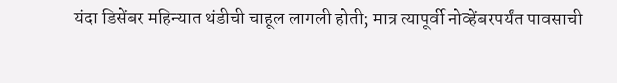यंदा डिसेंबर महिन्यात थंडीची चाहूल लागली होती; मात्र त्यापूर्वी नोव्हेंबरपर्यंत पावसाची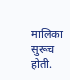मालिका सुरूच होती.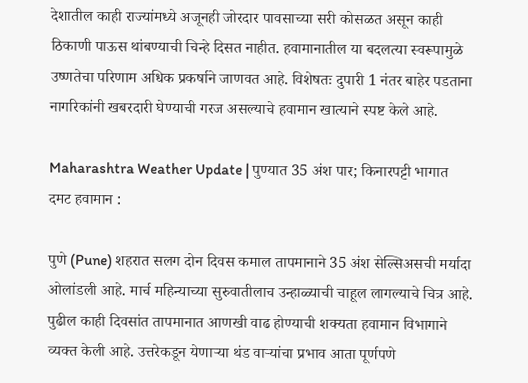देशातील काही राज्यांमध्ये अजूनही जोरदार पावसाच्या सरी कोसळत असून काही ठिकाणी पाऊस थांबण्याची चिन्हे दिसत नाहीत. हवामानातील या बदलत्या स्वरूपामुळे उष्णतेचा परिणाम अधिक प्रकर्षाने जाणवत आहे. विशेषतः दुपारी 1 नंतर बाहेर पडताना नागरिकांनी खबरदारी घेण्याची गरज असल्याचे हवामान खात्याने स्पष्ट केले आहे.

Maharashtra Weather Update | पुण्यात 35 अंश पार; किनारपट्टी भागात दमट हवामान :

पुणे (Pune) शहरात सलग दोन दिवस कमाल तापमानाने 35 अंश सेल्सिअसची मर्यादा ओलांडली आहे. मार्च महिन्याच्या सुरुवातीलाच उन्हाळ्याची चाहूल लागल्याचे चित्र आहे. पुढील काही दिवसांत तापमानात आणखी वाढ होण्याची शक्यता हवामान विभागाने व्यक्त केली आहे. उत्तरेकडून येणाऱ्या थंड वाऱ्यांचा प्रभाव आता पूर्णपणे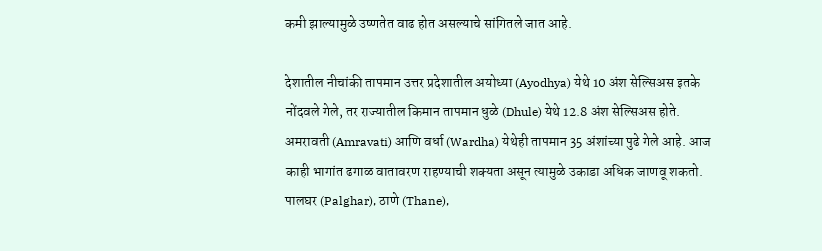कमी झाल्यामुळे उष्णतेत वाढ होत असल्याचे सांगितले जात आहे.

देशातील नीचांकी तापमान उत्तर प्रदेशातील अयोध्या (Ayodhya) येथे 10 अंश सेल्सिअस इतके नोंदवले गेले, तर राज्यातील किमान तापमान धुळे (Dhule) येथे 12.8 अंश सेल्सिअस होते. अमरावती (Amravati) आणि वर्धा (Wardha) येथेही तापमान 35 अंशांच्या पुढे गेले आहे. आज काही भागांत ढगाळ वातावरण राहण्याची शक्यता असून त्यामुळे उकाडा अधिक जाणवू शकतो. पालघर (Palghar), ठाणे (Thane),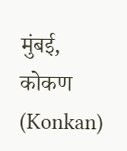मुंबई, कोकण (Konkan)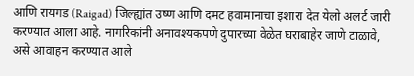आणि रायगड (Raigad) जिल्ह्यांत उष्ण आणि दमट हवामानाचा इशारा देत येलो अलर्ट जारी करण्यात आला आहे. नागरिकांनी अनावश्यकपणे दुपारच्या वेळेत घराबाहेर जाणे टाळावे, असे आवाहन करण्यात आले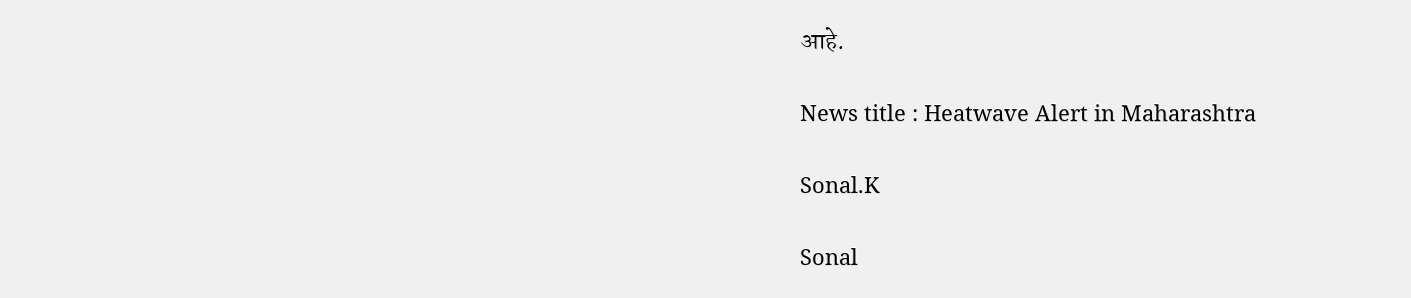आहे.

News title : Heatwave Alert in Maharashtra

Sonal.K

Sonal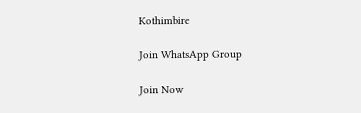Kothimbire

Join WhatsApp Group

Join Now